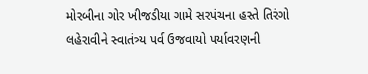મોરબીના ગોર ખીજડીયા ગામે સરપંચના હસ્તે તિરંગો લહેરાવીને સ્વાતંત્ર્ય પર્વ ઉજવાયો પર્યાવરણની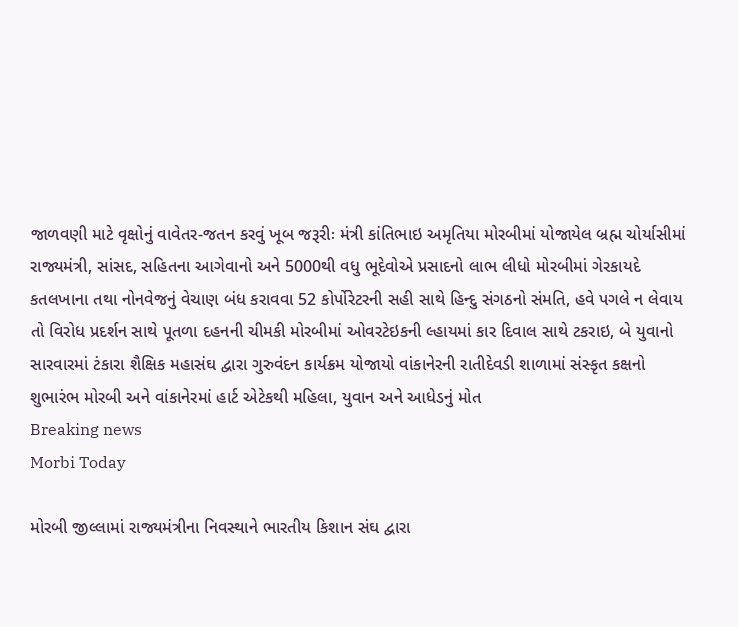જાળવણી માટે વૃક્ષોનું વાવેતર-જતન કરવું ખૂબ જરૂરીઃ મંત્રી કાંતિભાઇ અમૃતિયા મોરબીમાં યોજાયેલ બ્રહ્મ ચોર્યાસીમાં રાજ્યમંત્રી, સાંસદ, સહિતના આગેવાનો અને 5000થી વધુ ભૂદેવોએ પ્રસાદનો લાભ લીધો મોરબીમાં ગેરકાયદે કતલખાના તથા નોનવેજનું વેચાણ બંધ કરાવવા 52 કોર્પોરેટરની સહી સાથે હિન્દુ સંગઠનો સંમતિ, હવે પગલે ન લેવાય તો વિરોધ પ્રદર્શન સાથે પૂતળા દહનની ચીમકી મોરબીમાં ઓવરટેઇકની લ્હાયમાં કાર દિવાલ સાથે ટકરાઇ, બે યુવાનો સારવારમાં ટંકારા શૈક્ષિક મહાસંઘ દ્વારા ગુરુવંદન કાર્યક્રમ યોજાયો વાંકાનેરની રાતીદેવડી શાળામાં સંસ્કૃત કક્ષનો શુભારંભ મોરબી અને વાંકાનેરમાં હાર્ટ એટેકથી મહિલા, યુવાન અને આધેડનું મોત
Breaking news
Morbi Today

મોરબી જીલ્લામાં રાજ્યમંત્રીના નિવસ્થાને ભારતીય કિશાન સંઘ દ્વારા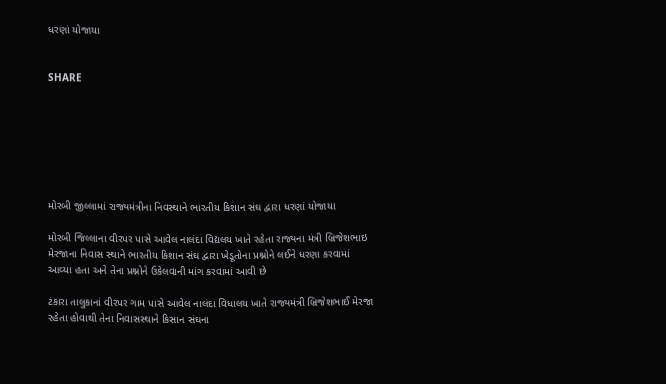ધરણાં યોજાયા


SHARE







મોરબી જીલ્લામાં રાજ્યમંત્રીના નિવસ્થાને ભારતીય કિશાન સંઘ દ્વારા ધરણાં યોજાયા

મોરબી જિલ્લાના વીરપર પાસે આવેલ નાલંદા વિદ્યલય ખાતે રહેતા રાજ્યના મંત્રી બ્રિજેશભાઇ મેરજાના નિવાસ સ્થાને ભારતીય કિશાન સંઘ દ્વારા ખેડૂતોના પ્રશ્નોને લઈને ધરણા કરવામાં આવ્યા હતા અને તેના પ્રશ્નોને ઉકેલવાની માંગ કરવામાં આવી છે

ટંકારા તાલુકાનાં વીરપર ગામ પાસે આવેલ નાલંદા વિધાલય ખાતે રાજ્યમંત્રી બ્રિજેશભાઈ મેરજા રહેતા હોવાથી તેના નિવાસસ્થાને કિસાન સંઘના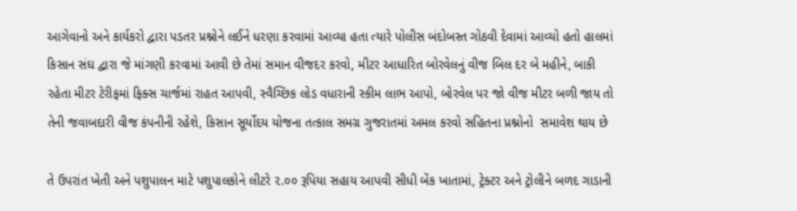આગેવાનો અને કાર્યકરો દ્વારા પડતર પ્રશ્નોને લઈને ધરણા કરવામાં આવ્યા હતા ત્યારે પોલીસ બંદોબસ્ત ગોઠવી દેવામાં આવ્યો હતો હાલમાં કિસાન સંઘ દ્વારા જે માંગણી કરવામાં આવી છે તેમાં સમાન વીજદર કરવો, મીટર આધારિત બોરવેલનું વીજ બિલ દર બે મહીને, બાકી રહેતા મીટર ટેરીફમાં ફિક્સ ચાર્જમાં રાહત આપવી, સ્વૈચ્છિક લોડ વધારાની સ્કીમ લાભ આપો, બોરવેલ પર જો વીજ મીટર બળી જાય તો તેની જવાબદારી વીજ કંપનીની રહેશે, કિસાન સૂર્યોદય યોજના તત્કાલ સમગ્ર ગુજરાતમાં અમલ કરવો સહિતના પ્રશ્નોનો  સમાવેશ થાય છે

તે ઉપરાંત ખેતી અને પશુપાલન માટે પશુપાલકોને લીટરે ૨.૦૦ રૂપિયા સહાય આપવી સીધી બેંક ખાતામાં, ટ્રેક્ટર અને ટ્રોલીને બળદ ગાડાની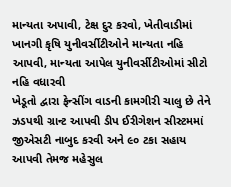માન્યતા અપાવી, ટેક્ષ દુર કરવો, ખેતીવાડીમાં ખાનગી કૃષિ યુનીવર્સીટીઓને માન્યતા નહિ આપવી, માન્યતા આપેલ યુનીવર્સીટીઓમાં સીટો નહિ વધારવી
ખેડૂતો દ્વારા ફેન્સીંગ વાડની કામગીરી ચાલુ છે તેને ઝડપથી ગ્રાન્ટ આપવી ડીપ ઈરીગેશન સીસ્ટમમાં જીએસટી નાબુદ કરવી અને ૯૦ ટકા સહાય આપવી તેમજ મહેસુલ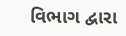વિભાગ દ્વારા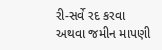રી-સર્વે રદ કરવા અથવા જમીન માપણી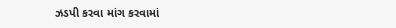ઝડપી કરવા માંગ કરવામાં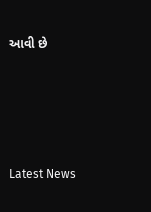આવી છે






Latest News